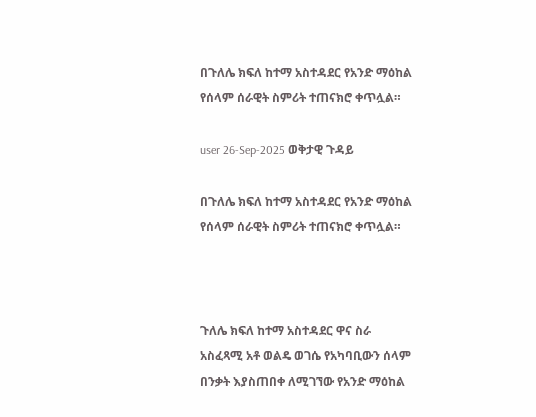በጉለሌ ክፍለ ከተማ አስተዳደር የአንድ ማዕከል የሰላም ሰራዊት ስምሪት ተጠናክሮ ቀጥሏል።

user 26-Sep-2025 ወቅታዊ ጉዳይ

በጉለሌ ክፍለ ከተማ አስተዳደር የአንድ ማዕከል የሰላም ሰራዊት ስምሪት ተጠናክሮ ቀጥሏል።



ጉለሌ ክፍለ ከተማ አስተዳደር ዋና ስራ አስፈጻሚ አቶ ወልዴ ወገሴ የአካባቢውን ሰላም በንቃት እያስጠበቀ ለሚገኘው የአንድ ማዕከል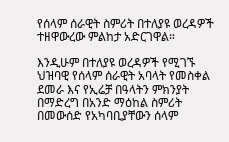የሰላም ሰራዊት ስምሪት በተለያዩ ወረዳዎች ተዘዋውረው ምልከታ አድርገዋል።

እንዲሁም በተለያዩ ወረዳዎች የሚገኙ ህዝባዊ የሰላም ሰራዊት አባላት የመስቀል ደመራ እና የኢሬቻ በዓላትን ምክንያት በማድረግ በአንድ ማዕከል ስምሪት በመውሰድ የአካባቢያቸውን ሰላም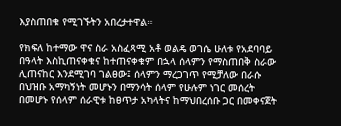እያስጠበቁ የሚገኙትን አበረታተዋል።

የክፍለ ከተማው ዋና ስራ አስፈጻሚ አቶ ወልዴ ወገሴ ሁለቱ የአደባባይ በዓላት እስኪጠናቀቁና ከተጠናቀቁም በኋላ ሰላምን የማስጠበቅ ስራው ሊጠናከር እንደሚገባ ገልፀው፤ ሰላምን ማረጋገጥ የሚቻለው በራሱ በህዝቡ አማካኝነት መሆኑን በማንሳት ሰላም የሁሉም ነገር መሰረት በመሆኑ የሰላም ሰራዊቱ ከፀጥታ አካላትና ከማህበረሰቡ ጋር በመቀናጀት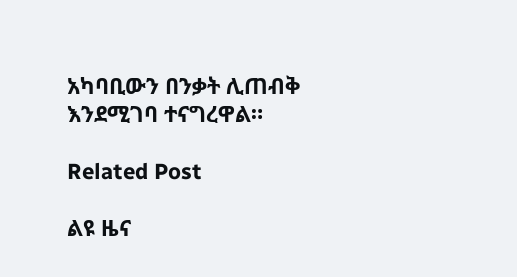አካባቢውን በንቃት ሊጠብቅ እንደሚገባ ተናግረዋል።

Related Post

ልዩ ዜና